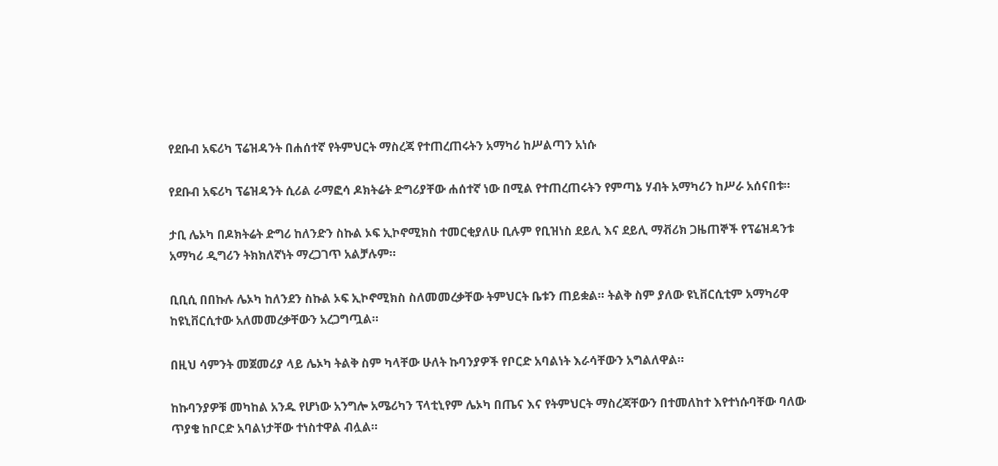የደቡብ አፍሪካ ፕሬዝዳንት በሐሰተኛ የትምህርት ማስረጃ የተጠረጠሩትን አማካሪ ከሥልጣን አነሱ

የደቡብ አፍሪካ ፕሬዝዳንት ሲሪል ራማፎሳ ዶክትሬት ድግሪያቸው ሐሰተኛ ነው በሚል የተጠረጠሩትን የምጣኔ ሃብት አማካሪን ከሥራ አሰናበቱ።

ታቢ ሌኦካ በዶክትሬት ድግሪ ከለንድን ስኩል ኦፍ ኢኮኖሚክስ ተመርቂያለሁ ቢሉም የቢዝነስ ደይሊ እና ደይሊ ማቭሪክ ጋዜጠኞች የፕሬዝዳንቱ አማካሪ ዲግሪን ትክክለኛነት ማረጋገጥ አልቻሉም።

ቢቢሲ በበኩሉ ሌኦካ ከለንደን ስኩል ኦፍ ኢኮኖሚክስ ስለመመረቃቸው ትምህርት ቤቱን ጠይቋል። ትልቅ ስም ያለው ዩኒቨርሲቲም አማካሪዋ ከዩኒቨርሲተው አለመመረቃቸውን አረጋግጧል።

በዚህ ሳምንት መጀመሪያ ላይ ሌኦካ ትልቅ ስም ካላቸው ሁለት ኩባንያዎች የቦርድ አባልነት እራሳቸውን አግልለዋል።

ከኩባንያዎቹ መካከል አንዱ የሆነው አንግሎ አሜሪካን ፕላቲኒየም ሌኦካ በጤና እና የትምህርት ማስረጃቸውን በተመለከተ እየተነሱባቸው ባለው ጥያቄ ከቦርድ አባልነታቸው ተነስተዋል ብሏል።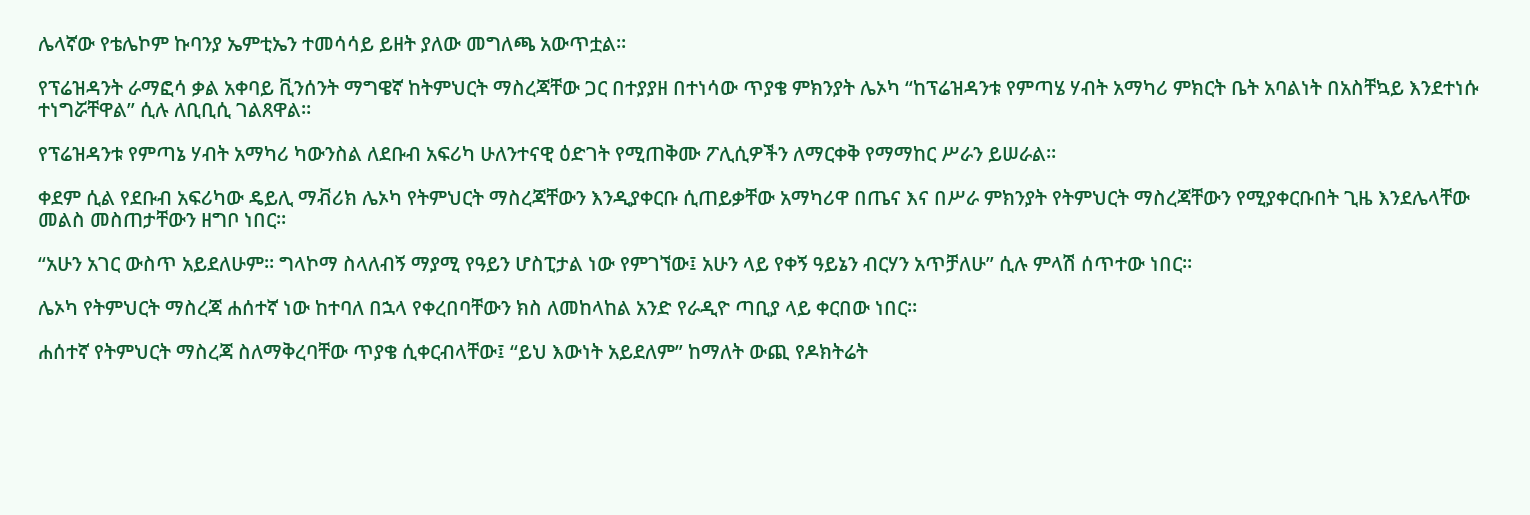ሌላኛው የቴሌኮም ኩባንያ ኤምቲኤን ተመሳሳይ ይዘት ያለው መግለጫ አውጥቷል።

የፕሬዝዳንት ራማፎሳ ቃል አቀባይ ቪንሰንት ማግዌኛ ከትምህርት ማስረጃቸው ጋር በተያያዘ በተነሳው ጥያቄ ምክንያት ሌኦካ “ከፕሬዝዳንቱ የምጣሄ ሃብት አማካሪ ምክርት ቤት አባልነት በአስቸኳይ እንደተነሱ ተነግሯቸዋል” ሲሉ ለቢቢሲ ገልጸዋል።

የፕሬዝዳንቱ የምጣኔ ሃብት አማካሪ ካውንስል ለደቡብ አፍሪካ ሁለንተናዊ ዕድገት የሚጠቅሙ ፖሊሲዎችን ለማርቀቅ የማማከር ሥራን ይሠራል።

ቀደም ሲል የደቡብ አፍሪካው ዴይሊ ማቭሪክ ሌኦካ የትምህርት ማስረጃቸውን እንዲያቀርቡ ሲጠይቃቸው አማካሪዋ በጤና እና በሥራ ምክንያት የትምህርት ማስረጃቸውን የሚያቀርቡበት ጊዜ እንደሌላቸው መልስ መስጠታቸውን ዘግቦ ነበር።

“አሁን አገር ውስጥ አይደለሁም። ግላኮማ ስላለብኝ ማያሚ የዓይን ሆስፒታል ነው የምገኘው፤ አሁን ላይ የቀኝ ዓይኔን ብርሃን አጥቻለሁ” ሲሉ ምላሽ ሰጥተው ነበር።

ሌኦካ የትምህርት ማስረጃ ሐሰተኛ ነው ከተባለ በኋላ የቀረበባቸውን ክስ ለመከላከል አንድ የራዲዮ ጣቢያ ላይ ቀርበው ነበር።

ሐሰተኛ የትምህርት ማስረጃ ስለማቅረባቸው ጥያቄ ሲቀርብላቸው፤ “ይህ እውነት አይደለም” ከማለት ውጪ የዶክትሬት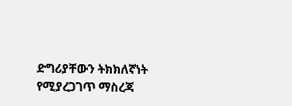ድግሪያቸውን ትክክለኛነት የሚያረጋገጥ ማስረጃ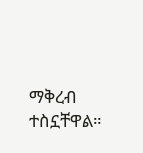ማቅረብ ተስኗቸዋል።